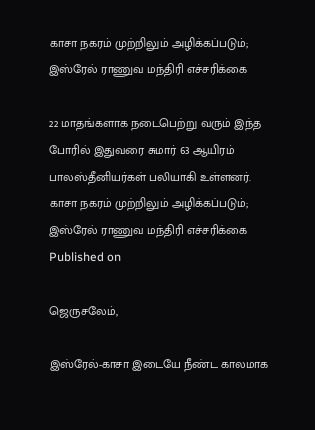காசா நகரம் முற்றிலும் அழிக்கப்படும்; இஸ்ரேல் ராணுவ மந்திரி எச்சரிக்கை

22 மாதங்களாக நடைபெற்று வரும் இந்த போரில் இதுவரை சுமார் 63 ஆயிரம் பாலஸ்தீனியர்கள் பலியாகி உள்ளனர்.
காசா நகரம் முற்றிலும் அழிக்கப்படும்; இஸ்ரேல் ராணுவ மந்திரி எச்சரிக்கை
Published on

ஜெருசலேம்,

இஸ்ரேல்-காசா இடையே நீண்ட காலமாக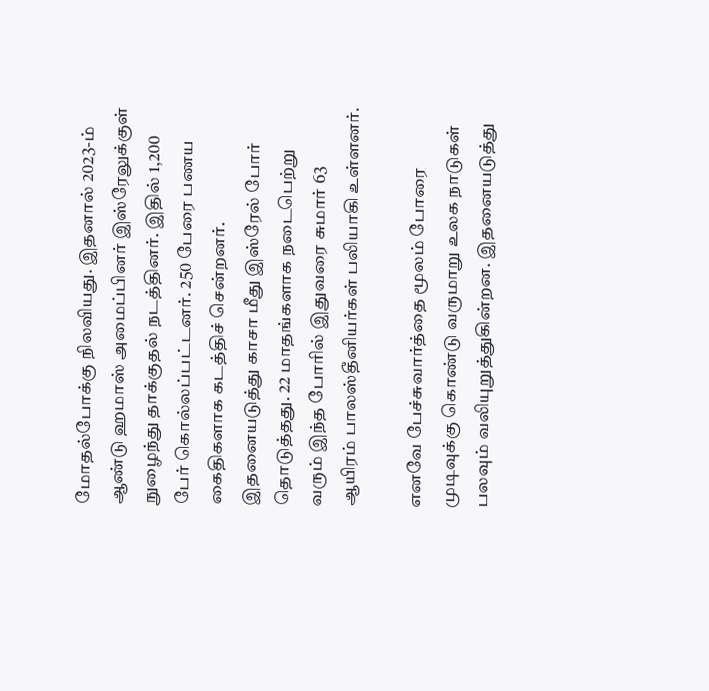மோதல்போக்கு நிலவியது. இதனால் 2023-ம் ஆண்டு ஹமாஸ் அமைப்பினர் இஸ்ரேலுக்குள் நுழைந்து தாக்குதல் நடத்தினர். இதில் 1,200 பேர் கொல்லப்பட்டனர். 250 பேரை பணய கைதிகளாக கடத்திச் சென்றனர். இதனையடுத்து காசா மீது இஸ்ரேல் போர் தொடுத்தது. 22 மாதங்களாக நடைபெற்று வரும் இந்த போரில் இதுவரை சுமார் 63 ஆயிரம் பாலஸ்தீனியர்கள் பலியாகி உள்ளனர்.

எனவே பேச்சுவார்த்தை மூலம் போரை முடிவுக்கு கொண்டு வருமாறு உலக நாடுகள் பலவும் வலியுறுத்துகின்றன. இதனையடுத்து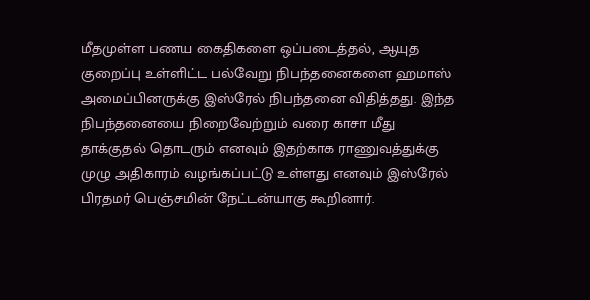மீதமுள்ள பணய கைதிகளை ஒப்படைத்தல், ஆயுத குறைப்பு உள்ளிட்ட பல்வேறு நிபந்தனைகளை ஹமாஸ் அமைப்பினருக்கு இஸ்ரேல் நிபந்தனை விதித்தது. இந்த நிபந்தனையை நிறைவேற்றும் வரை காசா மீது தாக்குதல் தொடரும் எனவும் இதற்காக ராணுவத்துக்கு முழு அதிகாரம் வழங்கப்பட்டு உள்ளது எனவும் இஸ்ரேல் பிரதமர் பெஞ்சமின் நேட்டன்யாகு கூறினார்.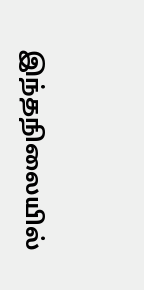இந்தநிலையில்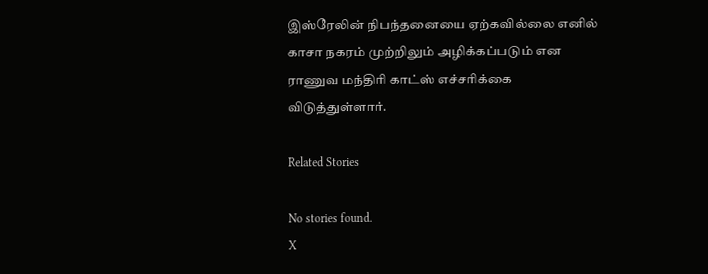இஸ்ரேலின் நிபந்தனையை ஏற்கவில்லை எனில் காசா நகரம் முற்றிலும் அழிக்கப்படும் என ராணுவ மந்திரி காட்ஸ் எச்சரிக்கை விடுத்துள்ளார்.

Related Stories

No stories found.
X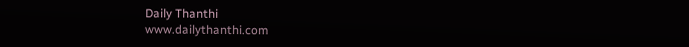Daily Thanthi
www.dailythanthi.com